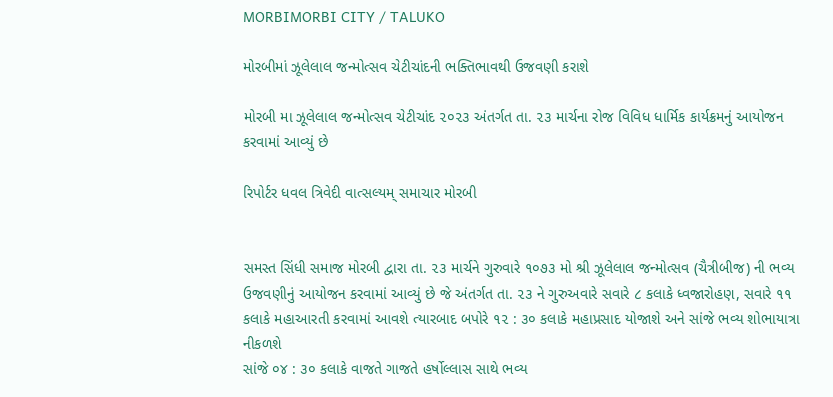MORBIMORBI CITY / TALUKO

મોરબીમાં ઝૂલેલાલ જન્મોત્સવ ચેટીચાંદની ભક્તિભાવથી ઉજવણી કરાશે

મોરબી મા ઝૂલેલાલ જન્મોત્સવ ચેટીચાંદ ૨૦૨૩ અંતર્ગત તા. ૨૩ માર્ચના રોજ વિવિધ ધાર્મિક કાર્યક્રમનું આયોજન કરવામાં આવ્યું છે

રિપોર્ટર ધવલ ત્રિવેદી વાત્સલ્યમ્ સમાચાર મોરબી


સમસ્ત સિંધી સમાજ મોરબી દ્વારા તા. ૨૩ માર્ચને ગુરુવારે ૧૦૭૩ મો શ્રી ઝૂલેલાલ જન્મોત્સવ (ચૈત્રીબીજ) ની ભવ્ય ઉજવણીનું આયોજન કરવામાં આવ્યું છે જે અંતર્ગત તા. ૨૩ ને ગુરુઅવારે સવારે ૮ કલાકે ધ્વજારોહણ, સવારે ૧૧ કલાકે મહાઆરતી કરવામાં આવશે ત્યારબાદ બપોરે ૧૨ : ૩૦ કલાકે મહાપ્રસાદ યોજાશે અને સાંજે ભવ્ય શોભાયાત્રા નીકળશે
સાંજે ૦૪ : ૩૦ કલાકે વાજતે ગાજતે હર્ષોલ્લાસ સાથે ભવ્ય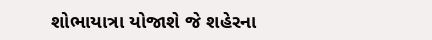શોભાયાત્રા યોજાશે જે શહેરના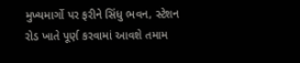મુખ્યમાર્ગો પર ફરીને સિંધુ ભવન, સ્ટેશન રોડ ખાતે પૂર્ણ કરવામાં આવશે તમામ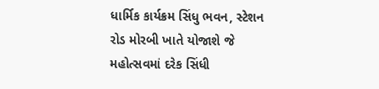ધાર્મિક કાર્યક્રમ સિંધુ ભવન, સ્ટેશન રોડ મોરબી ખાતે યોજાશે જે મહોત્સવમાં દરેક સિંધી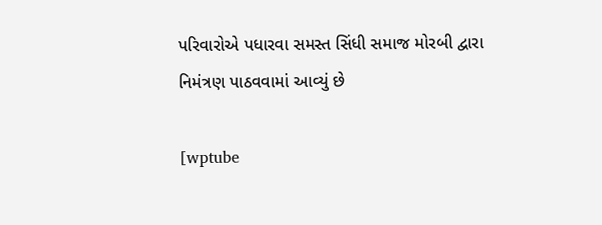પરિવારોએ પધારવા સમસ્ત સિંધી સમાજ મોરબી દ્વારા નિમંત્રણ પાઠવવામાં આવ્યું છે

[wptube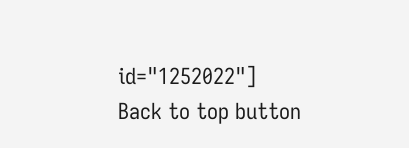id="1252022"]
Back to top button